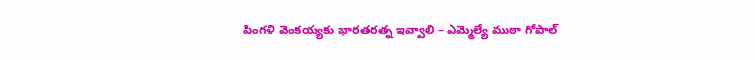పింగ‌ళి వెంక‌య్య‌కు భార‌త‌ర‌త్న ఇవ్వాలి – ఎమ్మెల్యే ముఠా గోపాల్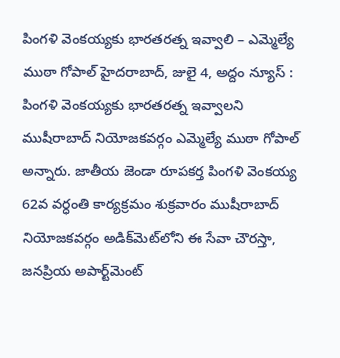పింగ‌ళి వెంక‌య్య‌కు భార‌త‌ర‌త్న ఇవ్వాలి – ఎమ్మెల్యే ముఠా గోపాల్ హైదరాబాద్, జులై 4, అద్దం న్యూస్ :  పింగ‌ళి వెంక‌య్య‌కు భార‌త‌ర‌త్న ఇవ్వాలని ముషీరాబాద్ నియోజ‌క‌వ‌ర్గం ఎమ్మెల్యే ముఠా గోపాల్ అన్నారు. జాతీయ జెండా రూపకర్త పింగళి వెంకయ్య 62వ వర్ధంతి కార్యక్రమం శుక్ర‌వారం ముషీరాబాద్ నియోజ‌క‌వ‌ర్గం అడిక్‌మెట్‌లోని ఈ సేవా చౌర‌స్తా, జ‌న‌ప్రియ అపార్ట్‌మెంట్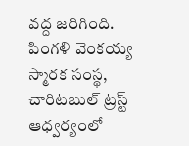వ‌ద్ద జ‌రిగింది. పింగళి వెంకయ్య స్మారక సంస్థ, చారిటబుల్ ట్రస్ట్ ఆధ్వర్యంలో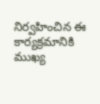నిర్వహించిన ఈ కార్యక్రమానికి ముఖ్య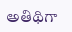అతిథిగా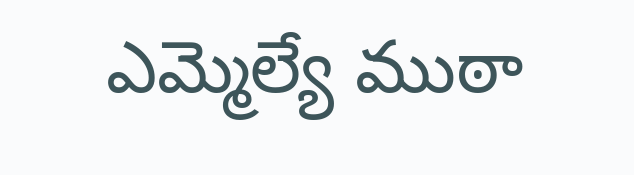ఎమ్మెల్యే ముఠా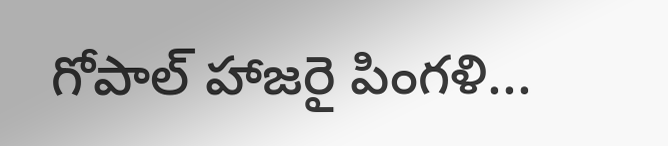గోపాల్ హాజ‌రై పింగళి...